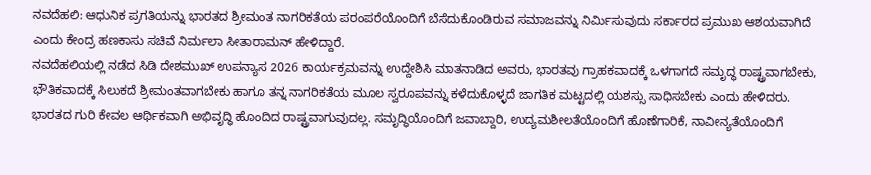ನವದೆಹಲಿ: ಆಧುನಿಕ ಪ್ರಗತಿಯನ್ನು ಭಾರತದ ಶ್ರೀಮಂತ ನಾಗರಿಕತೆಯ ಪರಂಪರೆಯೊಂದಿಗೆ ಬೆಸೆದುಕೊಂಡಿರುವ ಸಮಾಜವನ್ನು ನಿರ್ಮಿಸುವುದು ಸರ್ಕಾರದ ಪ್ರಮುಖ ಆಶಯವಾಗಿದೆ ಎಂದು ಕೇಂದ್ರ ಹಣಕಾಸು ಸಚಿವೆ ನಿರ್ಮಲಾ ಸೀತಾರಾಮನ್ ಹೇಳಿದ್ದಾರೆ.
ನವದೆಹಲಿಯಲ್ಲಿ ನಡೆದ ಸಿಡಿ ದೇಶಮುಖ್ ಉಪನ್ಯಾಸ 2026 ಕಾರ್ಯಕ್ರಮವನ್ನು ಉದ್ದೇಶಿಸಿ ಮಾತನಾಡಿದ ಅವರು, ಭಾರತವು ಗ್ರಾಹಕವಾದಕ್ಕೆ ಒಳಗಾಗದೆ ಸಮೃದ್ಧ ರಾಷ್ಟ್ರವಾಗಬೇಕು, ಭೌತಿಕವಾದಕ್ಕೆ ಸಿಲುಕದೆ ಶ್ರೀಮಂತವಾಗಬೇಕು ಹಾಗೂ ತನ್ನ ನಾಗರಿಕತೆಯ ಮೂಲ ಸ್ವರೂಪವನ್ನು ಕಳೆದುಕೊಳ್ಳದೆ ಜಾಗತಿಕ ಮಟ್ಟದಲ್ಲಿ ಯಶಸ್ಸು ಸಾಧಿಸಬೇಕು ಎಂದು ಹೇಳಿದರು.
ಭಾರತದ ಗುರಿ ಕೇವಲ ಆರ್ಥಿಕವಾಗಿ ಅಭಿವೃದ್ಧಿ ಹೊಂದಿದ ರಾಷ್ಟ್ರವಾಗುವುದಲ್ಲ. ಸಮೃದ್ಧಿಯೊಂದಿಗೆ ಜವಾಬ್ದಾರಿ, ಉದ್ಯಮಶೀಲತೆಯೊಂದಿಗೆ ಹೊಣೆಗಾರಿಕೆ, ನಾವೀನ್ಯತೆಯೊಂದಿಗೆ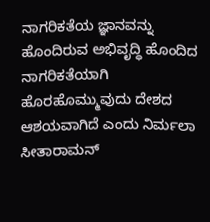ನಾಗರಿಕತೆಯ ಜ್ಞಾನವನ್ನು ಹೊಂದಿರುವ ಅಭಿವೃದ್ಧಿ ಹೊಂದಿದ ನಾಗರಿಕತೆಯಾಗಿ ಹೊರಹೊಮ್ಮುವುದು ದೇಶದ ಆಶಯವಾಗಿದೆ ಎಂದು ನಿರ್ಮಲಾ ಸೀತಾರಾಮನ್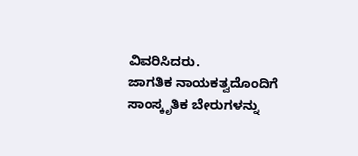ವಿವರಿಸಿದರು.
ಜಾಗತಿಕ ನಾಯಕತ್ವದೊಂದಿಗೆ ಸಾಂಸ್ಕೃತಿಕ ಬೇರುಗಳನ್ನು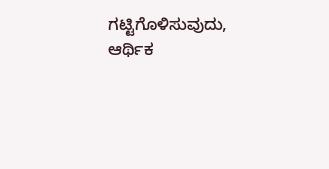ಗಟ್ಟಿಗೊಳಿಸುವುದು, ಆರ್ಥಿಕ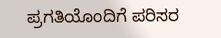ಪ್ರಗತಿಯೊಂದಿಗೆ ಪರಿಸರ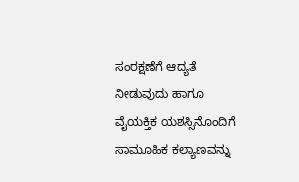ಸಂರಕ್ಷಣೆಗೆ ಆದ್ಯತೆ ನೀಡುವುದು ಹಾಗೂ ವೈಯಕ್ತಿಕ ಯಶಸ್ಸಿನೊಂದಿಗೆ ಸಾಮೂಹಿಕ ಕಲ್ಯಾಣವನ್ನು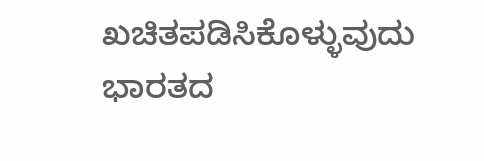ಖಚಿತಪಡಿಸಿಕೊಳ್ಳುವುದು ಭಾರತದ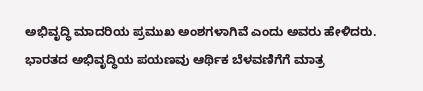ಅಭಿವೃದ್ಧಿ ಮಾದರಿಯ ಪ್ರಮುಖ ಅಂಶಗಳಾಗಿವೆ ಎಂದು ಅವರು ಹೇಳಿದರು.
ಭಾರತದ ಅಭಿವೃದ್ಧಿಯ ಪಯಣವು ಆರ್ಥಿಕ ಬೆಳವಣಿಗೆಗೆ ಮಾತ್ರ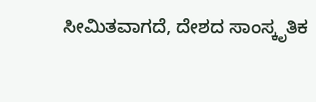ಸೀಮಿತವಾಗದೆ, ದೇಶದ ಸಾಂಸ್ಕೃತಿಕ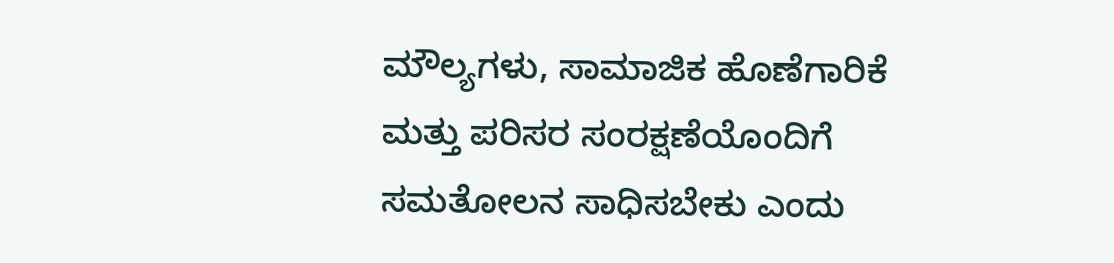ಮೌಲ್ಯಗಳು, ಸಾಮಾಜಿಕ ಹೊಣೆಗಾರಿಕೆ ಮತ್ತು ಪರಿಸರ ಸಂರಕ್ಷಣೆಯೊಂದಿಗೆ ಸಮತೋಲನ ಸಾಧಿಸಬೇಕು ಎಂದು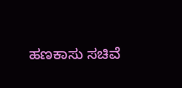ಹಣಕಾಸು ಸಚಿವೆ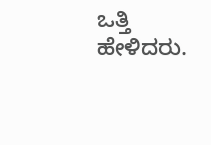ಒತ್ತಿ ಹೇಳಿದರು.